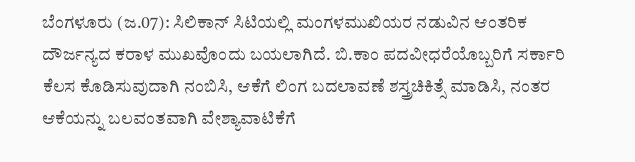ಬೆಂಗಳೂರು (ಜ.07): ಸಿಲಿಕಾನ್ ಸಿಟಿಯಲ್ಲಿ ಮಂಗಳಮುಖಿಯರ ನಡುವಿನ ಆಂತರಿಕ ದೌರ್ಜನ್ಯದ ಕರಾಳ ಮುಖವೊಂದು ಬಯಲಾಗಿದೆ. ಬಿ.ಕಾಂ ಪದವೀಧರೆಯೊಬ್ಬರಿಗೆ ಸರ್ಕಾರಿ ಕೆಲಸ ಕೊಡಿಸುವುದಾಗಿ ನಂಬಿಸಿ, ಆಕೆಗೆ ಲಿಂಗ ಬದಲಾವಣೆ ಶಸ್ತ್ರಚಿಕಿತ್ಸೆ ಮಾಡಿಸಿ, ನಂತರ ಆಕೆಯನ್ನು ಬಲವಂತವಾಗಿ ವೇಶ್ಯಾವಾಟಿಕೆಗೆ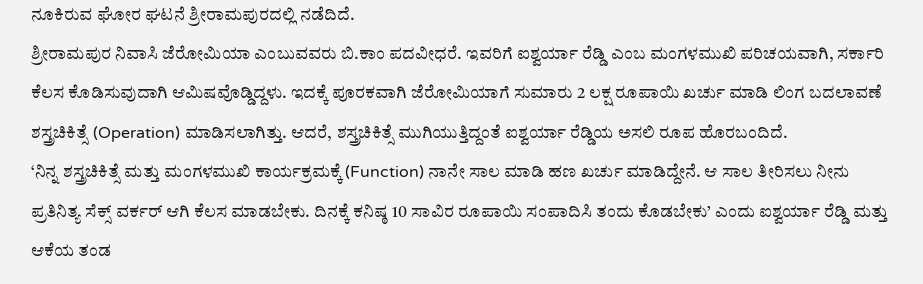ನೂಕಿರುವ ಘೋರ ಘಟನೆ ಶ್ರೀರಾಮಪುರದಲ್ಲಿ ನಡೆದಿದೆ.
ಶ್ರೀರಾಮಪುರ ನಿವಾಸಿ ಜೆರೋಮಿಯಾ ಎಂಬುವವರು ಬಿ.ಕಾಂ ಪದವೀಧರೆ. ಇವರಿಗೆ ಐಶ್ವರ್ಯಾ ರೆಡ್ಡಿ ಎಂಬ ಮಂಗಳಮುಖಿ ಪರಿಚಯವಾಗಿ, ಸರ್ಕಾರಿ ಕೆಲಸ ಕೊಡಿಸುವುದಾಗಿ ಆಮಿಷವೊಡ್ಡಿದ್ದಳು. ಇದಕ್ಕೆ ಪೂರಕವಾಗಿ ಜೆರೋಮಿಯಾಗೆ ಸುಮಾರು 2 ಲಕ್ಷ ರೂಪಾಯಿ ಖರ್ಚು ಮಾಡಿ ಲಿಂಗ ಬದಲಾವಣೆ ಶಸ್ತ್ರಚಿಕಿತ್ಸೆ (Operation) ಮಾಡಿಸಲಾಗಿತ್ತು. ಆದರೆ, ಶಸ್ತ್ರಚಿಕಿತ್ಸೆ ಮುಗಿಯುತ್ತಿದ್ದಂತೆ ಐಶ್ವರ್ಯಾ ರೆಡ್ಡಿಯ ಅಸಲಿ ರೂಪ ಹೊರಬಂದಿದೆ.
‘ನಿನ್ನ ಶಸ್ತ್ರಚಿಕಿತ್ಸೆ ಮತ್ತು ಮಂಗಳಮುಖಿ ಕಾರ್ಯಕ್ರಮಕ್ಕೆ (Function) ನಾನೇ ಸಾಲ ಮಾಡಿ ಹಣ ಖರ್ಚು ಮಾಡಿದ್ದೇನೆ. ಆ ಸಾಲ ತೀರಿಸಲು ನೀನು ಪ್ರತಿನಿತ್ಯ ಸೆಕ್ಸ್ ವರ್ಕರ್ ಆಗಿ ಕೆಲಸ ಮಾಡಬೇಕು. ದಿನಕ್ಕೆ ಕನಿಷ್ಠ 10 ಸಾವಿರ ರೂಪಾಯಿ ಸಂಪಾದಿಸಿ ತಂದು ಕೊಡಬೇಕು’ ಎಂದು ಐಶ್ವರ್ಯಾ ರೆಡ್ಡಿ ಮತ್ತು ಆಕೆಯ ತಂಡ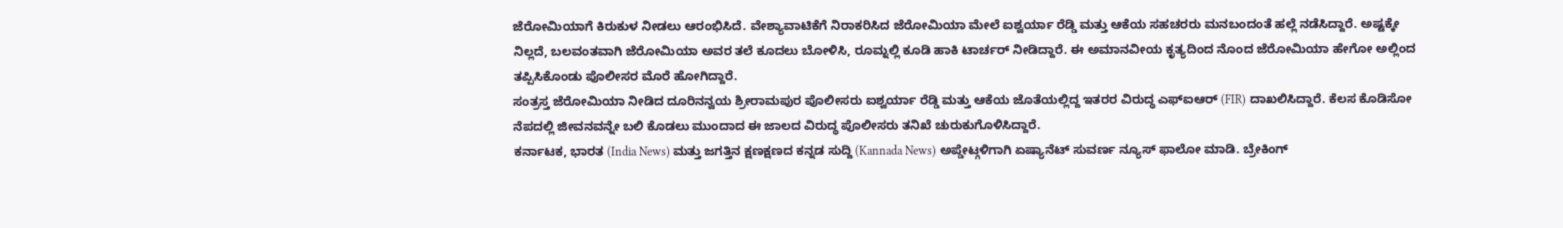ಜೆರೋಮಿಯಾಗೆ ಕಿರುಕುಳ ನೀಡಲು ಆರಂಭಿಸಿದೆ. ವೇಶ್ಯಾವಾಟಿಕೆಗೆ ನಿರಾಕರಿಸಿದ ಜೆರೋಮಿಯಾ ಮೇಲೆ ಐಶ್ವರ್ಯಾ ರೆಡ್ಡಿ ಮತ್ತು ಆಕೆಯ ಸಹಚರರು ಮನಬಂದಂತೆ ಹಲ್ಲೆ ನಡೆಸಿದ್ದಾರೆ. ಅಷ್ಟಕ್ಕೇ ನಿಲ್ಲದೆ, ಬಲವಂತವಾಗಿ ಜೆರೋಮಿಯಾ ಅವರ ತಲೆ ಕೂದಲು ಬೋಳಿಸಿ, ರೂಮ್ನಲ್ಲಿ ಕೂಡಿ ಹಾಕಿ ಟಾರ್ಚರ್ ನೀಡಿದ್ದಾರೆ. ಈ ಅಮಾನವೀಯ ಕೃತ್ಯದಿಂದ ನೊಂದ ಜೆರೋಮಿಯಾ ಹೇಗೋ ಅಲ್ಲಿಂದ ತಪ್ಪಿಸಿಕೊಂಡು ಪೊಲೀಸರ ಮೊರೆ ಹೋಗಿದ್ದಾರೆ.
ಸಂತ್ರಸ್ತ ಜೆರೋಮಿಯಾ ನೀಡಿದ ದೂರಿನನ್ವಯ ಶ್ರೀರಾಮಪುರ ಪೊಲೀಸರು ಐಶ್ವರ್ಯಾ ರೆಡ್ಡಿ ಮತ್ತು ಆಕೆಯ ಜೊತೆಯಲ್ಲಿದ್ದ ಇತರರ ವಿರುದ್ಧ ಎಫ್ಐಆರ್ (FIR) ದಾಖಲಿಸಿದ್ದಾರೆ. ಕೆಲಸ ಕೊಡಿಸೋ ನೆಪದಲ್ಲಿ ಜೀವನವನ್ನೇ ಬಲಿ ಕೊಡಲು ಮುಂದಾದ ಈ ಜಾಲದ ವಿರುದ್ಧ ಪೊಲೀಸರು ತನಿಖೆ ಚುರುಕುಗೊಳಿಸಿದ್ದಾರೆ.
ಕರ್ನಾಟಕ, ಭಾರತ (India News) ಮತ್ತು ಜಗತ್ತಿನ ಕ್ಷಣಕ್ಷಣದ ಕನ್ನಡ ಸುದ್ದಿ (Kannada News) ಅಪ್ಡೇಟ್ಗಳಿಗಾಗಿ ಏಷ್ಯಾನೆಟ್ ಸುವರ್ಣ ನ್ಯೂಸ್ ಫಾಲೋ ಮಾಡಿ. ಬ್ರೇಕಿಂಗ್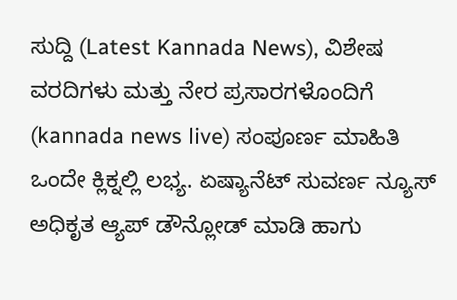ಸುದ್ದಿ (Latest Kannada News), ವಿಶೇಷ ವರದಿಗಳು ಮತ್ತು ನೇರ ಪ್ರಸಾರಗಳೊಂದಿಗೆ (kannada news live) ಸಂಪೂರ್ಣ ಮಾಹಿತಿ ಒಂದೇ ಕ್ಲಿಕ್ನಲ್ಲಿ ಲಭ್ಯ. ಏಷ್ಯಾನೆಟ್ ಸುವರ್ಣ ನ್ಯೂಸ್ ಅಧಿಕೃತ ಆ್ಯಪ್ ಡೌನ್ಲೋಡ್ ಮಾಡಿ ಹಾಗು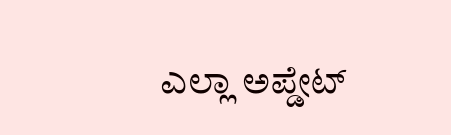ಎಲ್ಲಾ ಅಪ್ಡೇಟ್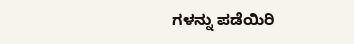ಗಳನ್ನು ಪಡೆಯಿರಿ